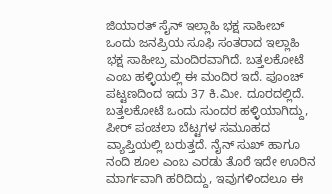ಜಿಯಾರತ್ ಸೈನ್ ಇಲ್ಲಾಹಿ ಭಕ್ಷ ಸಾಹೀಬ್ ಒಂದು ಜನಪ್ರಿಯ ಸೂಫಿ ಸಂತರಾದ ಇಲ್ಲಾಹಿ ಭಕ್ಷ ಸಾಹೀಬ್ರ ಮಂದಿರವಾಗಿದೆ. ಬತ್ತಲಕೋಟೆ ಎಂಬ ಹಳ್ಳಿಯಲ್ಲಿ ಈ ಮಂದಿರ ಇದೆ. ಪೂಂಚ್ ಪಟ್ಟಣದಿಂದ ಇದು 37 ಕಿ.ಮೀ. ದೂರದಲ್ಲಿದೆ. ಬತ್ತಲಕೋಟೆ ಒಂದು ಸುಂದರ ಹಳ್ಳಿಯಾಗಿದ್ದು, ಪೀರ್ ಪಂಚಲಾ ಬೆಟ್ಟಗಳ ಸಮೂಹದ ವ್ಯಾಪ್ತಿಯಲ್ಲಿ ಬರುತ್ತದೆ. ನೈನ್ ಸುಖ್ ಹಾಗೂ ನಂದಿ ಶೂಲ ಎಂಬ ಎರಡು ತೊರೆ ಇದೇ ಊರಿನ ಮಾರ್ಗವಾಗಿ ಹರಿದಿದ್ದು, ಇವುಗಳಿಂದಲೂ ಈ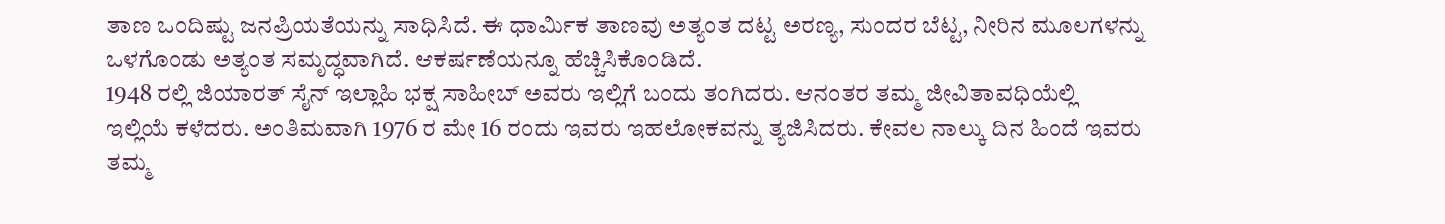ತಾಣ ಒಂದಿಷ್ಟು ಜನಪ್ರಿಯತೆಯನ್ನು ಸಾಧಿಸಿದೆ. ಈ ಧಾರ್ಮಿಕ ತಾಣವು ಅತ್ಯಂತ ದಟ್ಟ ಅರಣ್ಯ, ಸುಂದರ ಬೆಟ್ಟ, ನೀರಿನ ಮೂಲಗಳನ್ನು ಒಳಗೊಂಡು ಅತ್ಯಂತ ಸಮೃದ್ಧವಾಗಿದೆ. ಆಕರ್ಷಣೆಯನ್ನೂ ಹೆಚ್ಚಿಸಿಕೊಂಡಿದೆ.
1948 ರಲ್ಲಿ ಜಿಯಾರತ್ ಸೈನ್ ಇಲ್ಲಾಹಿ ಭಕ್ಷ ಸಾಹೀಬ್ ಅವರು ಇಲ್ಲಿಗೆ ಬಂದು ತಂಗಿದರು. ಆನಂತರ ತಮ್ಮ ಜೀವಿತಾವಧಿಯೆಲ್ಲಿ ಇಲ್ಲಿಯೆ ಕಳೆದರು. ಅಂತಿಮವಾಗಿ 1976 ರ ಮೇ 16 ರಂದು ಇವರು ಇಹಲೋಕವನ್ನು ತ್ಯಜಿಸಿದರು. ಕೇವಲ ನಾಲ್ಕು ದಿನ ಹಿಂದೆ ಇವರು ತಮ್ಮ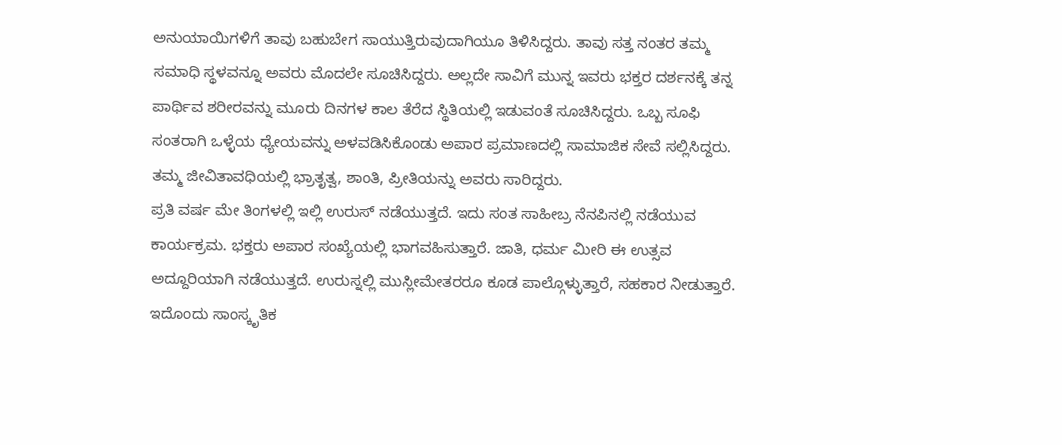ಅನುಯಾಯಿಗಳಿಗೆ ತಾವು ಬಹುಬೇಗ ಸಾಯುತ್ತಿರುವುದಾಗಿಯೂ ತಿಳಿಸಿದ್ದರು. ತಾವು ಸತ್ತ ನಂತರ ತಮ್ಮ ಸಮಾಧಿ ಸ್ಥಳವನ್ನೂ ಅವರು ಮೊದಲೇ ಸೂಚಿಸಿದ್ದರು. ಅಲ್ಲದೇ ಸಾವಿಗೆ ಮುನ್ನ ಇವರು ಭಕ್ತರ ದರ್ಶನಕ್ಕೆ ತನ್ನ ಪಾರ್ಥಿವ ಶರೀರವನ್ನು ಮೂರು ದಿನಗಳ ಕಾಲ ತೆರೆದ ಸ್ಥಿತಿಯಲ್ಲಿ ಇಡುವಂತೆ ಸೂಚಿಸಿದ್ದರು. ಒಬ್ಬ ಸೂಫಿ ಸಂತರಾಗಿ ಒಳ್ಳೆಯ ಧ್ಯೇಯವನ್ನು ಅಳವಡಿಸಿಕೊಂಡು ಅಪಾರ ಪ್ರಮಾಣದಲ್ಲಿ ಸಾಮಾಜಿಕ ಸೇವೆ ಸಲ್ಲಿಸಿದ್ದರು. ತಮ್ಮ ಜೀವಿತಾವಧಿಯಲ್ಲಿ ಭ್ರಾತೃತ್ವ, ಶಾಂತಿ, ಪ್ರೀತಿಯನ್ನು ಅವರು ಸಾರಿದ್ದರು.
ಪ್ರತಿ ವರ್ಷ ಮೇ ತಿಂಗಳಲ್ಲಿ ಇಲ್ಲಿ ಉರುಸ್ ನಡೆಯುತ್ತದೆ. ಇದು ಸಂತ ಸಾಹೀಬ್ರ ನೆನಪಿನಲ್ಲಿ ನಡೆಯುವ ಕಾರ್ಯಕ್ರಮ. ಭಕ್ತರು ಅಪಾರ ಸಂಖ್ಯೆಯಲ್ಲಿ ಭಾಗವಹಿಸುತ್ತಾರೆ. ಜಾತಿ, ಧರ್ಮ ಮೀರಿ ಈ ಉತ್ಸವ ಅದ್ದೂರಿಯಾಗಿ ನಡೆಯುತ್ತದೆ. ಉರುಸ್ನಲ್ಲಿ ಮುಸ್ಲೀಮೇತರರೂ ಕೂಡ ಪಾಲ್ಗೊಳ್ಳುತ್ತಾರೆ, ಸಹಕಾರ ನೀಡುತ್ತಾರೆ. ಇದೊಂದು ಸಾಂಸ್ಕೃತಿಕ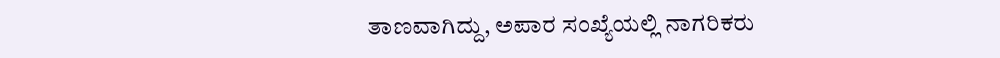ತಾಣವಾಗಿದ್ದು, ಅಪಾರ ಸಂಖ್ಯೆಯಲ್ಲಿ ನಾಗರಿಕರು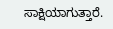ಸಾಕ್ಷಿಯಾಗುತ್ತಾರೆ.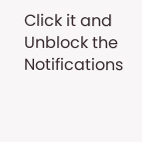Click it and Unblock the Notifications